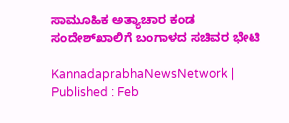ಸಾಮೂಹಿಕ ಅತ್ಯಾಚಾರ ಕಂಡ ಸಂದೇಶ್‌ಖಾಲಿಗೆ ಬಂಗಾಳದ ಸಚಿವರ ಭೇಟಿ

KannadaprabhaNewsNetwork |
Published : Feb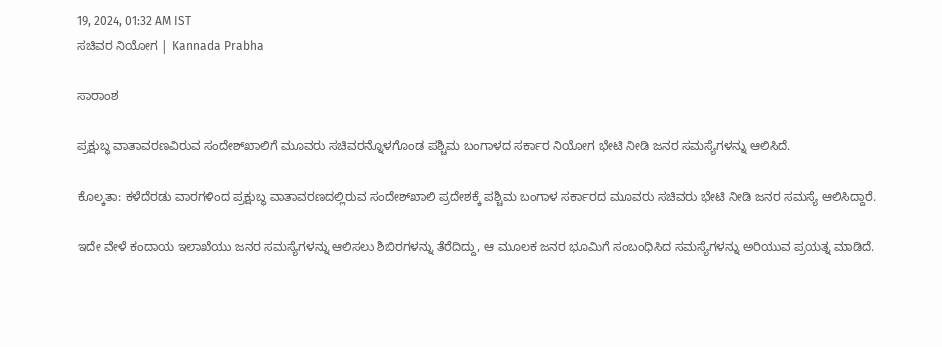19, 2024, 01:32 AM IST
ಸಚಿವರ ನಿಯೋಗ | Kannada Prabha

ಸಾರಾಂಶ

ಪ್ರಕ್ಷುಬ್ಧ ವಾತಾವರಣವಿರುವ ಸಂದೇಶ್‌ಖಾಲಿಗೆ ಮೂವರು ಸಚಿವರನ್ನೊಳಗೊಂಡ ಪಶ್ಚಿಮ ಬಂಗಾಳದ ಸರ್ಕಾರ ನಿಯೋಗ ಭೇಟಿ ನೀಡಿ ಜನರ ಸಮಸ್ಯೆಗಳನ್ನು ಆಲಿಸಿದೆ.

ಕೊಲ್ಕತಾ: ಕಳೆದೆರಡು ವಾರಗಳಿಂದ ಪ್ರಕ್ಷುಬ್ಧ ವಾತಾವರಣದಲ್ಲಿರುವ ಸಂದೇಶ್‌ಖಾಲಿ ಪ್ರದೇಶಕ್ಕೆ ಪಶ್ಚಿಮ ಬಂಗಾಳ ಸರ್ಕಾರದ ಮೂವರು ಸಚಿವರು ಭೇಟಿ ನೀಡಿ ಜನರ ಸಮಸ್ಯೆ ಆಲಿಸಿದ್ದಾರೆ.

ಇದೇ ವೇಳೆ ಕಂದಾಯ ಇಲಾಖೆಯು ಜನರ ಸಮಸ್ಯೆಗಳನ್ನು ಆಲಿಸಲು ಶಿಬಿರಗಳನ್ನು ತೆರೆದಿದ್ದು, ಆ ಮೂಲಕ ಜನರ ಭೂಮಿಗೆ ಸಂಬಂಧಿಸಿದ ಸಮಸ್ಯೆಗಳನ್ನು ಅರಿಯುವ ಪ್ರಯತ್ನ ಮಾಡಿದೆ.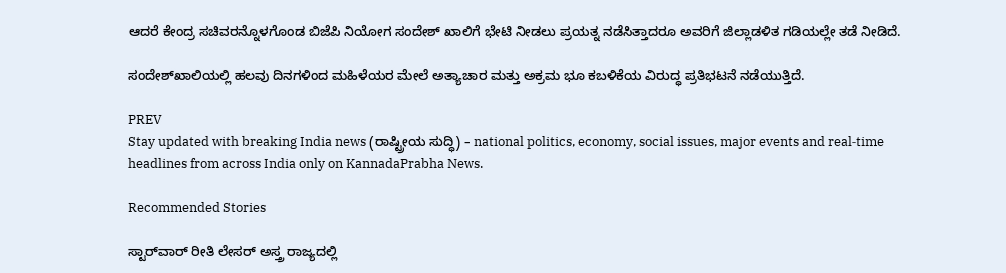ಆದರೆ ಕೇಂದ್ರ ಸಚಿವರನ್ನೊಳಗೊಂಡ ಬಿಜೆಪಿ ನಿಯೋಗ ಸಂದೇಶ್‌ ಖಾಲಿಗೆ ಭೇಟಿ ನೀಡಲು ಪ್ರಯತ್ನ ನಡೆಸಿತ್ತಾದರೂ ಅವರಿಗೆ ಜಿಲ್ಲಾಡಳಿತ ಗಡಿಯಲ್ಲೇ ತಡೆ ನೀಡಿದೆ.

ಸಂದೇಶ್‌ಖಾಲಿಯಲ್ಲಿ ಹಲವು ದಿನಗಳಿಂದ ಮಹಿಳೆಯರ ಮೇಲೆ ಅತ್ಯಾಚಾರ ಮತ್ತು ಅಕ್ರಮ ಭೂ ಕಬಳಿಕೆಯ ವಿರುದ್ಧ ಪ್ರತಿಭಟನೆ ನಡೆಯುತ್ತಿದೆ.

PREV
Stay updated with breaking India news (ರಾಷ್ಟ್ರೀಯ ಸುದ್ಧಿ) – national politics, economy, social issues, major events and real‑time headlines from across India only on KannadaPrabha News.

Recommended Stories

ಸ್ಟಾರ್‌ವಾರ್‌ ರೀತಿ ಲೇಸರ್‌ ಅಸ್ತ್ರ ರಾಜ್ಯದಲ್ಲಿ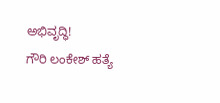ಅಭಿವೃದ್ಧಿ!
ಗೌರಿ ಲಂಕೇಶ್‌ ಹತ್ಯೆ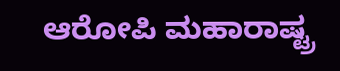ಆರೋಪಿ ಮಹಾರಾಷ್ಟ್ರ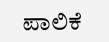ಪಾಲಿಕೆ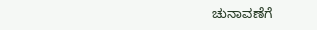ಚುನಾವಣೆಗೆ